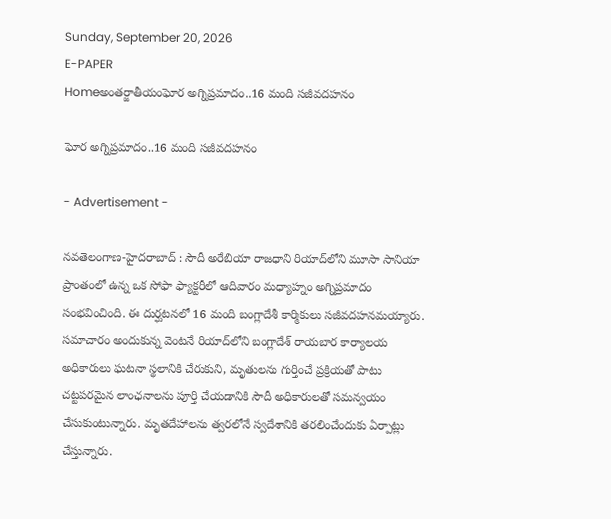Sunday, September 20, 2026
E-PAPER
Homeఅంతర్జాతీయంఘోర అగ్నిప్రమాదం..16 మంది సజీవదహనం

ఘోర అగ్నిప్రమాదం..16 మంది సజీవదహనం

- Advertisement -

నవతెలంగాణ-హైదరాబాద్ : సౌదీ అరేబియా రాజధాని రియాద్‌లోని మూసా సానియా ప్రాంతంలో ఉన్న ఒక సోఫా ఫ్యాక్టరీలో ఆదివారం మధ్యాహ్నం అగ్నిప్రమాదం సంభవించింది. ఈ దుర్ఘటనలో 16 మంది బంగ్లాదేశీ కార్మికులు సజీవదహనమయ్యారు. సమాచారం అందుకున్న వెంటనే రియాద్‌లోని బంగ్లాదేశ్ రాయబార కార్యాలయ అధికారులు ఘటనా స్థలానికి చేరుకుని, మృతులను గుర్తించే ప్రక్రియతో పాటు చట్టపరమైన లాంఛనాలను పూర్తి చేయడానికి సౌదీ అధికారులతో సమన్వయం చేసుకుంటున్నారు. మృతదేహాలను త్వరలోనే స్వదేశానికి తరలించేందుకు ఏర్పాట్లు చేస్తున్నారు.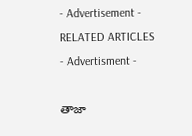- Advertisement -
RELATED ARTICLES
- Advertisment -

తాజా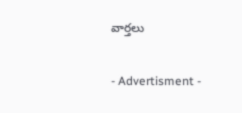వార్తలు

- Advertisment -